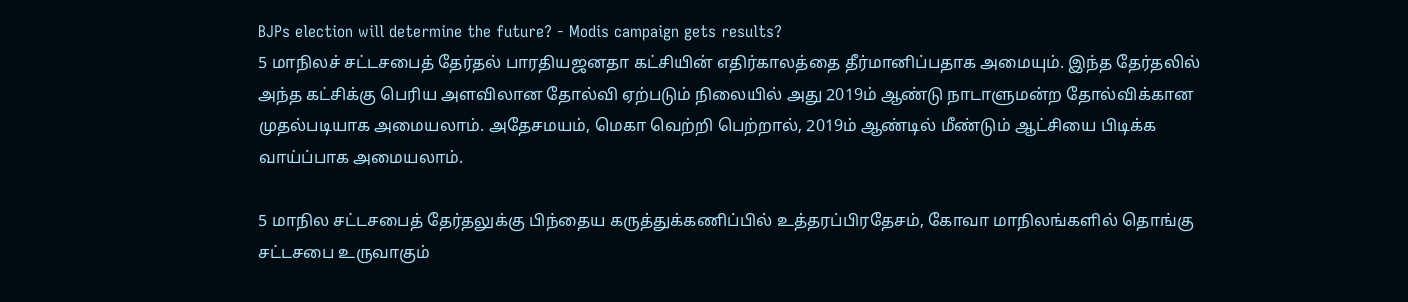BJPs election will determine the future? - Modis campaign gets results?
5 மாநிலச் சட்டசபைத் தேர்தல் பாரதியஜனதா கட்சியின் எதிர்காலத்தை தீர்மானிப்பதாக அமையும். இந்த தேர்தலில் அந்த கட்சிக்கு பெரிய அளவிலான தோல்வி ஏற்படும் நிலையில் அது 2019ம் ஆண்டு நாடாளுமன்ற தோல்விக்கான முதல்படியாக அமையலாம். அதேசமயம், மெகா வெற்றி பெற்றால், 2019ம் ஆண்டில் மீண்டும் ஆட்சியை பிடிக்க வாய்ப்பாக அமையலாம்.

5 மாநில சட்டசபைத் தேர்தலுக்கு பிந்தைய கருத்துக்கணிப்பில் உத்தரப்பிரதேசம், கோவா மாநிலங்களில் தொங்கு சட்டசபை உருவாகும்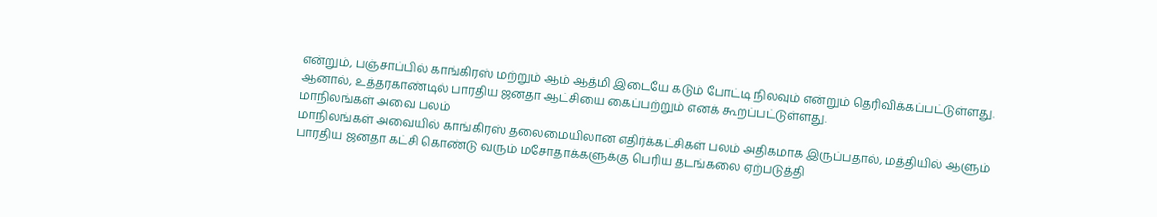என்றும், பஞ்சாப்பில் காங்கிரஸ் மற்றும் ஆம் ஆத்மி இடையே கடும் போட்டி நிலவும் என்றும் தெரிவிக்கப்பட்டுள்ளது. ஆனால், உத்தரகாண்டில் பாரதிய ஜனதா ஆட்சியை கைப்பற்றும் எனக் கூறப்பட்டுள்ளது.
மாநிலங்கள் அவை பலம்
மாநிலங்கள் அவையில் காங்கிரஸ் தலைமையிலான எதிர்க்கட்சிகள் பலம் அதிகமாக இருப்பதால், மத்தியில் ஆளும் பாரதிய ஜனதா கட்சி கொண்டு வரும் மசோதாக்களுக்கு பெரிய தடங்கலை ஏற்படுத்தி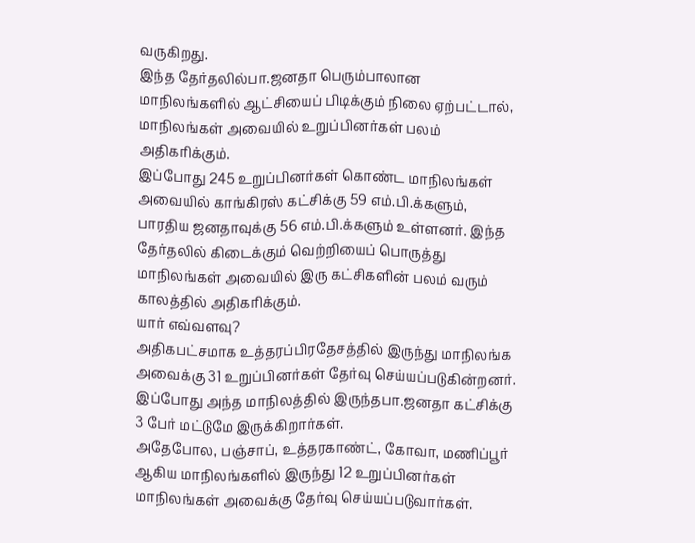வருகிறது.
இந்த தேர்தலில்பா.ஜனதா பெரும்பாலான மாநிலங்களில் ஆட்சியைப் பிடிக்கும் நிலை ஏற்பட்டால், மாநிலங்கள் அவையில் உறுப்பினர்கள் பலம் அதிகரிக்கும்.
இப்போது 245 உறுப்பினர்கள் கொண்ட மாநிலங்கள் அவையில் காங்கிரஸ் கட்சிக்கு 59 எம்.பி.க்களும், பாரதிய ஜனதாவுக்கு 56 எம்.பி.க்களும் உள்ளனர். இந்த தேர்தலில் கிடைக்கும் வெற்றியைப் பொருத்து மாநிலங்கள் அவையில் இரு கட்சிகளின் பலம் வரும் காலத்தில் அதிகரிக்கும்.
யார் எவ்வளவு?
அதிகபட்சமாக உத்தரப்பிரதேசத்தில் இருந்து மாநிலங்க அவைக்கு 31 உறுப்பினர்கள் தேர்வு செய்யப்படுகின்றனர். இப்போது அந்த மாநிலத்தில் இருந்தபா.ஜனதா கட்சிக்கு 3 பேர் மட்டுமே இருக்கிறார்கள்.
அதேபோல, பஞ்சாப், உத்தரகாண்ட், கோவா, மணிப்பூர் ஆகிய மாநிலங்களில் இருந்து 12 உறுப்பினர்கள் மாநிலங்கள் அவைக்கு தேர்வு செய்யப்படுவார்கள்.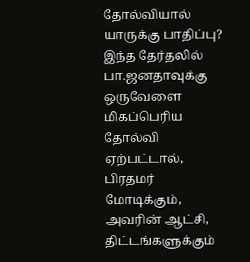தோல்வியால் யாருக்கு பாதிப்பு?
இந்த தேர்தலில் பா.ஜனதாவுக்கு ஒருவேளை மிகப்பெரிய தோல்வி ஏற்பட்டால், பிரதமர் மோடிக்கும், அவரின் ஆட்சி, திட்டங்களுக்கும்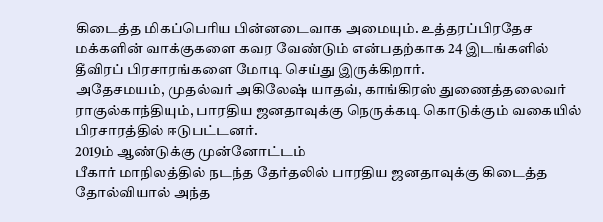கிடைத்த மிகப்பெரிய பின்னடைவாக அமையும். உத்தரப்பிரதேச மக்களின் வாக்குகளை கவர வேண்டும் என்பதற்காக 24 இடங்களில் தீவிரப் பிரசாரங்களை மோடி செய்து இருக்கிறார்.
அதேசமயம், முதல்வர் அகிலேஷ் யாதவ், காங்கிரஸ் துணைத்தலைவர் ராகுல்காந்தியும், பாரதிய ஜனதாவுக்கு நெருக்கடி கொடுக்கும் வகையில் பிரசாரத்தில் ஈடுபட்டனர்.
2019ம் ஆண்டுக்கு முன்னோட்டம்
பீகார் மாநிலத்தில் நடந்த தேர்தலில் பாரதிய ஜனதாவுக்கு கிடைத்த தோல்வியால் அந்த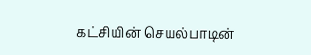கட்சியின் செயல்பாடின்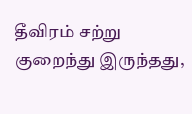தீவிரம் சற்று குறைந்து இருந்தது,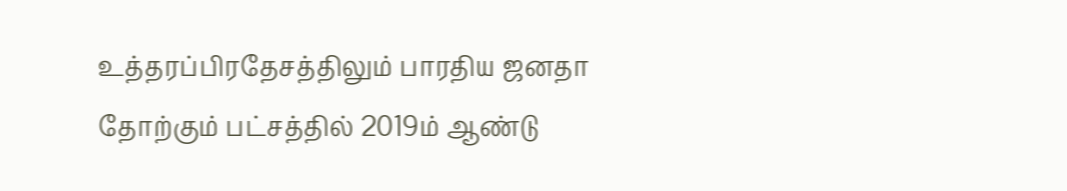உத்தரப்பிரதேசத்திலும் பாரதிய ஜனதா தோற்கும் பட்சத்தில் 2019ம் ஆண்டு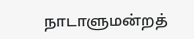நாடாளுமன்றத்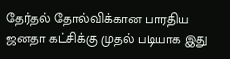தேர்தல் தோல்விக்கான பாரதிய ஜனதா கட்சிக்கு முதல் படியாக இது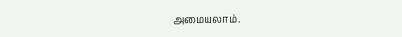அமையலாம்.